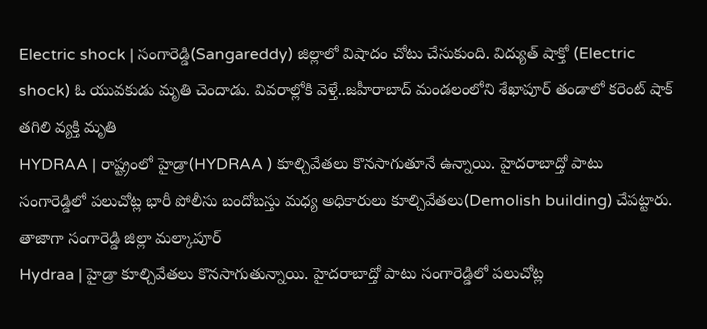Electric shock | సంగారెడ్డి(Sangareddy) జిల్లాలో విషాదం చోటు చేసుకుంది. విద్యుత్ షాక్తో (Electric shock) ఓ యువకుడు మృతి చెందాడు. వివరాల్లోకి వెళ్తే..జహీరాబాద్ మండలంలోని శేఖాపూర్ తండాలో కరెంట్ షాక్ తగిలి వ్యక్తి మృతి
HYDRAA | రాష్ట్రంలో హైడ్రా(HYDRAA ) కూల్చివేతలు కొనసాగుతూనే ఉన్నాయి. హైదరాబాద్తో పాటు సంగారెడ్డిలో పలుచోట్ల భారీ పోలీసు బందోబస్తు మధ్య అధికారులు కూల్చివేతలు(Demolish building) చేపట్టారు. తాజాగా సంగారెడ్డి జిల్లా మల్కాపూర్
Hydraa | హైడ్రా కూల్చివేతలు కొనసాగుతున్నాయి. హైదరాబాద్తో పాటు సంగారెడ్డిలో పలుచోట్ల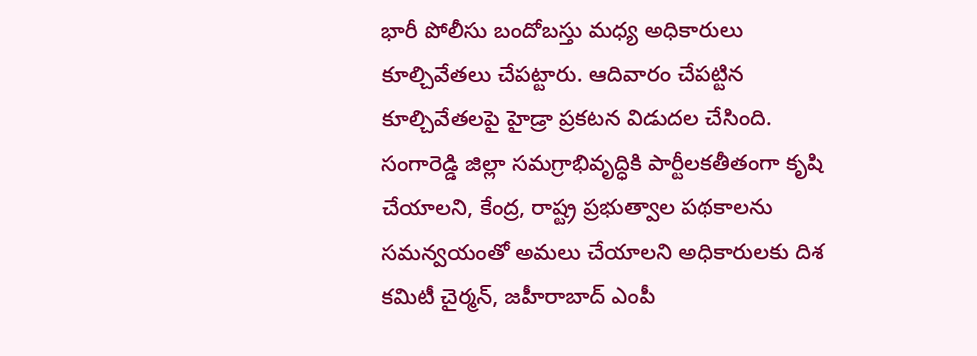భారీ పోలీసు బందోబస్తు మధ్య అధికారులు కూల్చివేతలు చేపట్టారు. ఆదివారం చేపట్టిన కూల్చివేతలపై హైడ్రా ప్రకటన విడుదల చేసింది.
సంగారెడ్డి జిల్లా సమగ్రాభివృద్ధికి పార్టీలకతీతంగా కృషి చేయాలని, కేంద్ర, రాష్ట్ర ప్రభుత్వాల పథకాలను సమన్వయంతో అమలు చేయాలని అధికారులకు దిశ కమిటీ చైర్మన్, జహీరాబాద్ ఎంపీ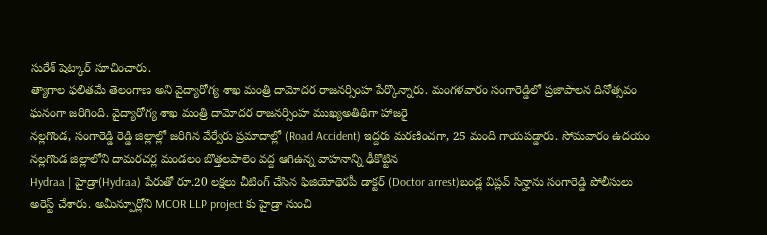సురేశ్ షెట్కార్ సూచించారు.
త్యాగాల ఫలితమే తెలంగాణ అని వైద్యారోగ్య శాఖ మంత్రి దామోదర రాజనర్సింహ పేర్కొన్నారు. మంగళవారం సంగారెడ్డిలో ప్రజాపాలన దినోత్సవం ఘనంగా జరిగింది. వైద్యారోగ్య శాఖ మంత్రి దామోదర రాజనర్సింహ ముఖ్యఅతిథిగా హాజరై
నల్లగొండ, సంగారెడ్డి రెడ్డి జిల్లాల్లో జరిగిన వేర్వేరు ప్రమాదాల్లో (Road Accident) ఇద్దరు మరణించగా, 25 మంది గాయపడ్డారు. సోమవారం ఉదయం నల్లగొండ జిల్లాలోని దామరచర్ల మండలం బొత్తలపాలెం వద్ద ఆగిఉన్న వాహనాన్ని ఢీకొట్టిన
Hydraa | హైడ్రా(Hydraa) పేరుతో రూ.20 లక్షలు చీటింగ్ చేసిన ఫిజియోథెరపీ డాక్టర్ (Doctor arrest)బండ్ల విప్లవ్ సిన్హాను సంగారెడ్డి పోలీసులు అరెస్ట్ చేశారు. అమీన్పూర్లోని MCOR LLP project కు హైడ్రా నుంచి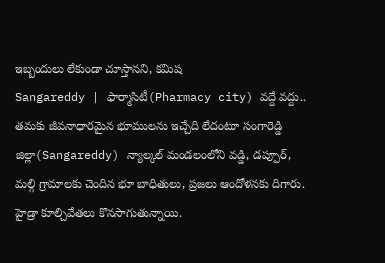ఇబ్బందులు లేకుండా చూస్తానని, కమిష
Sangareddy | ఫార్మాసిటీ(Pharmacy city) వద్దే వద్దు.. తమకు జీవనాధారమైన భూములను ఇచ్చేది లేదంటూ సంగారెడ్డి జిల్లా(Sangareddy) న్యాల్కల్ మండలంలోని వడ్డి, డప్పూర్, మల్గి గ్రామాలకు చెందిన భూ బాధితులు, ప్రజలు ఆందోళనకు దిగారు.
హైడ్రా కూల్చివేతలు కొనసాగుతున్నాయి.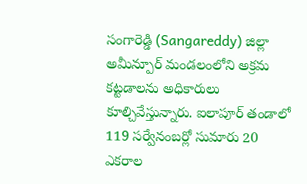సంగారెడ్డి (Sangareddy) జిల్లా అమీన్పూర్ మండలంలోని అక్రమ కట్టడాలను అధికారులు కూల్చివేస్తున్నారు. ఐలాపూర్ తండాలో 119 సర్వేనంబర్లో సుమారు 20 ఎకరాల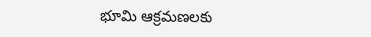భూమి ఆక్రమణలకు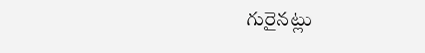గురైనట్లు